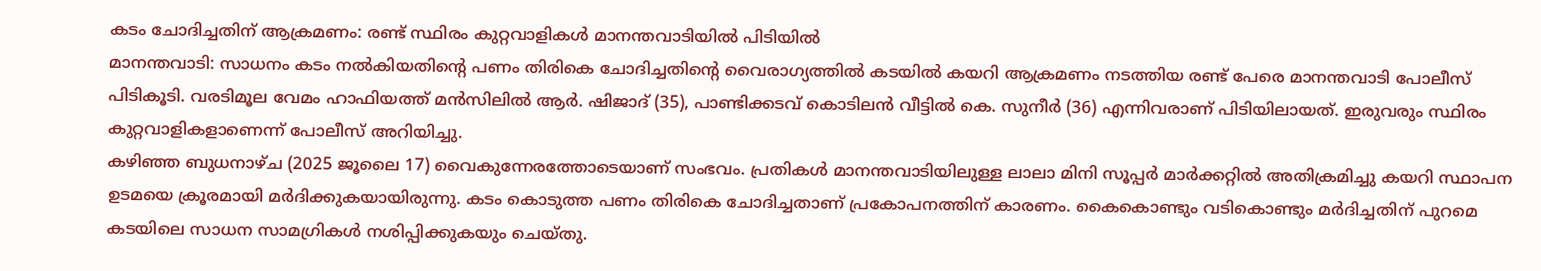കടം ചോദിച്ചതിന് ആക്രമണം: രണ്ട് സ്ഥിരം കുറ്റവാളികൾ മാനന്തവാടിയിൽ പിടിയിൽ
മാനന്തവാടി: സാധനം കടം നൽകിയതിന്റെ പണം തിരികെ ചോദിച്ചതിന്റെ വൈരാഗ്യത്തിൽ കടയിൽ കയറി ആക്രമണം നടത്തിയ രണ്ട് പേരെ മാനന്തവാടി പോലീസ് പിടികൂടി. വരടിമൂല വേമം ഹാഫിയത്ത് മൻസിലിൽ ആർ. ഷിജാദ് (35), പാണ്ടിക്കടവ് കൊടിലൻ വീട്ടിൽ കെ. സുനീർ (36) എന്നിവരാണ് പിടിയിലായത്. ഇരുവരും സ്ഥിരം കുറ്റവാളികളാണെന്ന് പോലീസ് അറിയിച്ചു.
കഴിഞ്ഞ ബുധനാഴ്ച (2025 ജൂലൈ 17) വൈകുന്നേരത്തോടെയാണ് സംഭവം. പ്രതികൾ മാനന്തവാടിയിലുള്ള ലാലാ മിനി സൂപ്പർ മാർക്കറ്റിൽ അതിക്രമിച്ചു കയറി സ്ഥാപന ഉടമയെ ക്രൂരമായി മർദിക്കുകയായിരുന്നു. കടം കൊടുത്ത പണം തിരികെ ചോദിച്ചതാണ് പ്രകോപനത്തിന് കാരണം. കൈകൊണ്ടും വടികൊണ്ടും മർദിച്ചതിന് പുറമെ കടയിലെ സാധന സാമഗ്രികൾ നശിപ്പിക്കുകയും ചെയ്തു.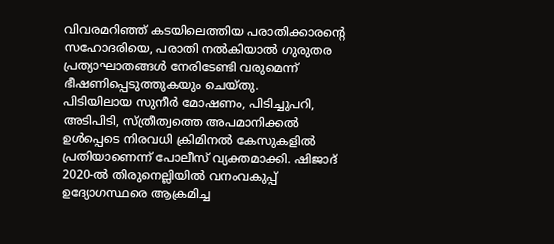വിവരമറിഞ്ഞ് കടയിലെത്തിയ പരാതിക്കാരന്റെ സഹോദരിയെ, പരാതി നൽകിയാൽ ഗുരുതര പ്രത്യാഘാതങ്ങൾ നേരിടേണ്ടി വരുമെന്ന് ഭീഷണിപ്പെടുത്തുകയും ചെയ്തു.
പിടിയിലായ സുനീർ മോഷണം, പിടിച്ചുപറി, അടിപിടി, സ്ത്രീത്വത്തെ അപമാനിക്കൽ ഉൾപ്പെടെ നിരവധി ക്രിമിനൽ കേസുകളിൽ പ്രതിയാണെന്ന് പോലീസ് വ്യക്തമാക്കി. ഷിജാദ് 2020-ൽ തിരുനെല്ലിയിൽ വനംവകുപ്പ് ഉദ്യോഗസ്ഥരെ ആക്രമിച്ച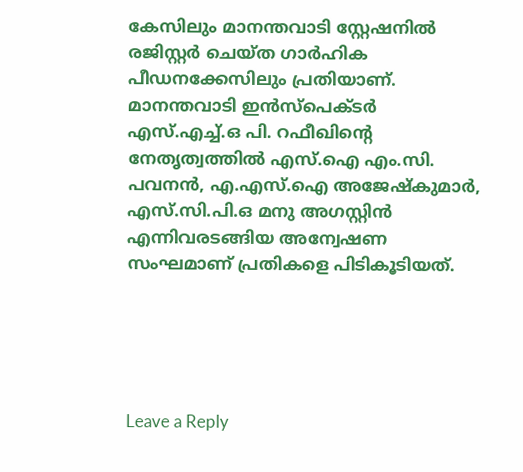കേസിലും മാനന്തവാടി സ്റ്റേഷനിൽ രജിസ്റ്റർ ചെയ്ത ഗാർഹിക പീഡനക്കേസിലും പ്രതിയാണ്.
മാനന്തവാടി ഇൻസ്പെക്ടർ എസ്.എച്ച്.ഒ പി. റഫീഖിന്റെ നേതൃത്വത്തിൽ എസ്.ഐ എം.സി. പവനൻ, എ.എസ്.ഐ അജേഷ്കുമാർ, എസ്.സി.പി.ഒ മനു അഗസ്റ്റിൻ എന്നിവരടങ്ങിയ അന്വേഷണ സംഘമാണ് പ്രതികളെ പിടികൂടിയത്.





Leave a Reply